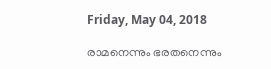Friday, May 04, 2018

രാമനെന്നും ഭരതനെന്നും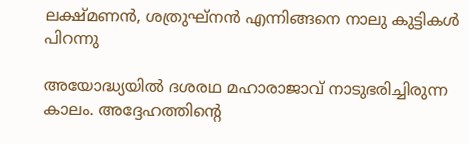ലക്ഷ്മണന്‍, ശത്രുഘ്‌നന്‍ എന്നിങ്ങനെ നാലു കുട്ടികള്‍ പിറന്നു

അയോദ്ധ്യയില്‍ ദശരഥ മഹാരാജാവ് നാടുഭരിച്ചിരുന്ന കാലം. അദ്ദേഹത്തിന്റെ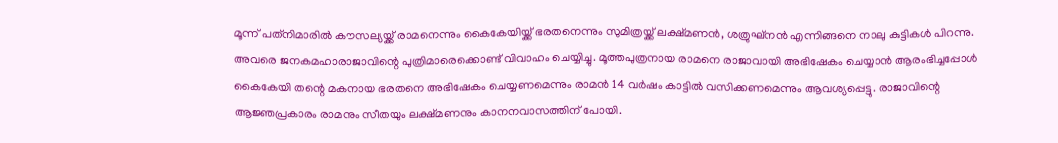മൂന്ന് പത്‌നിമാരില്‍ കൗസല്യയ്ക്ക് രാമനെന്നും കൈകേയിയ്ക്ക് ഭരതനെന്നും സുമിത്രയ്ക്ക് ലക്ഷ്മണന്‍, ശത്രുഘ്‌നന്‍ എന്നിങ്ങനെ നാലു കുട്ടികള്‍ പിറന്നു. അവരെ ജനകമഹാരാജാവിന്റെ പുത്രിമാരെക്കൊണ്ട് വിവാഹം ചെയ്യിച്ചു. മൂത്തപുത്രനായ രാമനെ രാജാവായി അഭിഷേകം ചെയ്യാന്‍ ആരംഭിച്ചപ്പോള്‍ കൈകേയി തന്റെ മകനായ ഭരതനെ അഭിഷേകം ചെയ്യണമെന്നും രാമന്‍ 14 വര്‍ഷം കാട്ടില്‍ വസിക്കണമെന്നും ആവശ്യപ്പെട്ടു. രാജാവിന്റെ ആജ്ഞപ്രകാരം രാമനും സീതയും ലക്ഷ്മണനും കാനനവാസത്തിന് പോയി.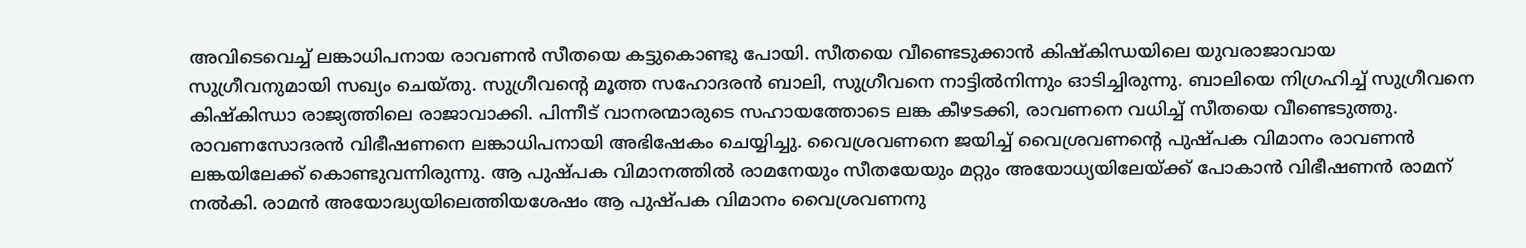അവിടെവെച്ച് ലങ്കാധിപനായ രാവണന്‍ സീതയെ കട്ടുകൊണ്ടു പോയി. സീതയെ വീണ്ടെടുക്കാന്‍ കിഷ്‌കിന്ധയിലെ യുവരാജാവായ സുഗ്രീവനുമായി സഖ്യം ചെയ്തു. സുഗ്രീവന്റെ മൂത്ത സഹോദരന്‍ ബാലി, സുഗ്രീവനെ നാട്ടില്‍നിന്നും ഓടിച്ചിരുന്നു. ബാലിയെ നിഗ്രഹിച്ച് സുഗ്രീവനെ കിഷ്‌കിന്ധാ രാജ്യത്തിലെ രാജാവാക്കി. പിന്നീട് വാനരന്മാരുടെ സഹായത്തോടെ ലങ്ക കീഴടക്കി, രാവണനെ വധിച്ച് സീതയെ വീണ്ടെടുത്തു. രാവണസോദരന്‍ വിഭീഷണനെ ലങ്കാധിപനായി അഭിഷേകം ചെയ്യിച്ചു. വൈശ്രവണനെ ജയിച്ച് വൈശ്രവണന്റെ പുഷ്പക വിമാനം രാവണന്‍ ലങ്കയിലേക്ക് കൊണ്ടുവന്നിരുന്നു. ആ പുഷ്പക വിമാനത്തില്‍ രാമനേയും സീതയേയും മറ്റും അയോധ്യയിലേയ്ക്ക് പോകാന്‍ വിഭീഷണന്‍ രാമന് നല്‍കി. രാമന്‍ അയോദ്ധ്യയിലെത്തിയശേഷം ആ പുഷ്പക വിമാനം വൈശ്രവണനു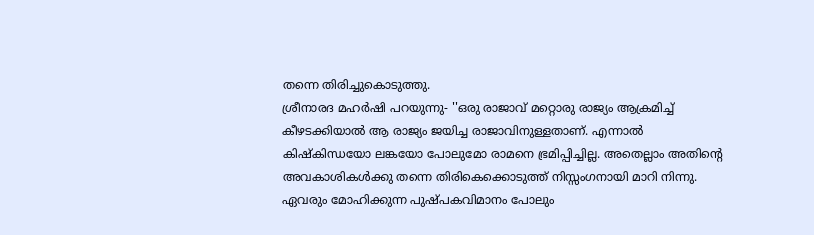തന്നെ തിരിച്ചുകൊടുത്തു.
ശ്രീനാരദ മഹര്‍ഷി പറയുന്നു- ''ഒരു രാജാവ് മറ്റൊരു രാജ്യം ആക്രമിച്ച് കീഴടക്കിയാല്‍ ആ രാജ്യം ജയിച്ച രാജാവിനുള്ളതാണ്. എന്നാല്‍ കിഷ്‌കിന്ധയോ ലങ്കയോ പോലുമോ രാമനെ ഭ്രമിപ്പിച്ചില്ല. അതെല്ലാം അതിന്റെ അവകാശികള്‍ക്കു തന്നെ തിരികെക്കൊടുത്ത് നിസ്സംഗനായി മാറി നിന്നു. ഏവരും മോഹിക്കുന്ന പുഷ്പകവിമാനം പോലും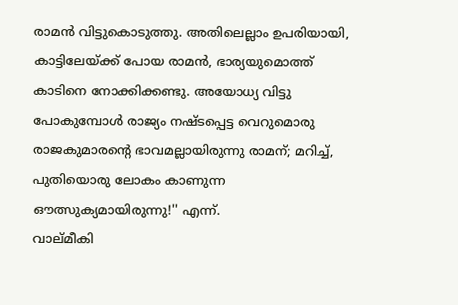രാമന്‍ വിട്ടുകൊടുത്തു. അതിലെല്ലാം ഉപരിയായി, കാട്ടിലേയ്ക്ക് പോയ രാമന്‍, ഭാര്യയുമൊത്ത് കാടിനെ നോക്കിക്കണ്ടു. അയോധ്യ വിട്ടു പോകുമ്പോള്‍ രാജ്യം നഷ്ടപ്പെട്ട വെറുമൊരു രാജകുമാരന്റെ ഭാവമല്ലായിരുന്നു രാമന്; മറിച്ച്, പുതിയൊരു ലോകം കാണുന്ന ഔത്സുക്യമായിരുന്നു!'' എന്ന്.
വാല്മീകി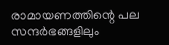രാമായണത്തിന്റെ പല സന്ദര്‍ഭങ്ങളിലും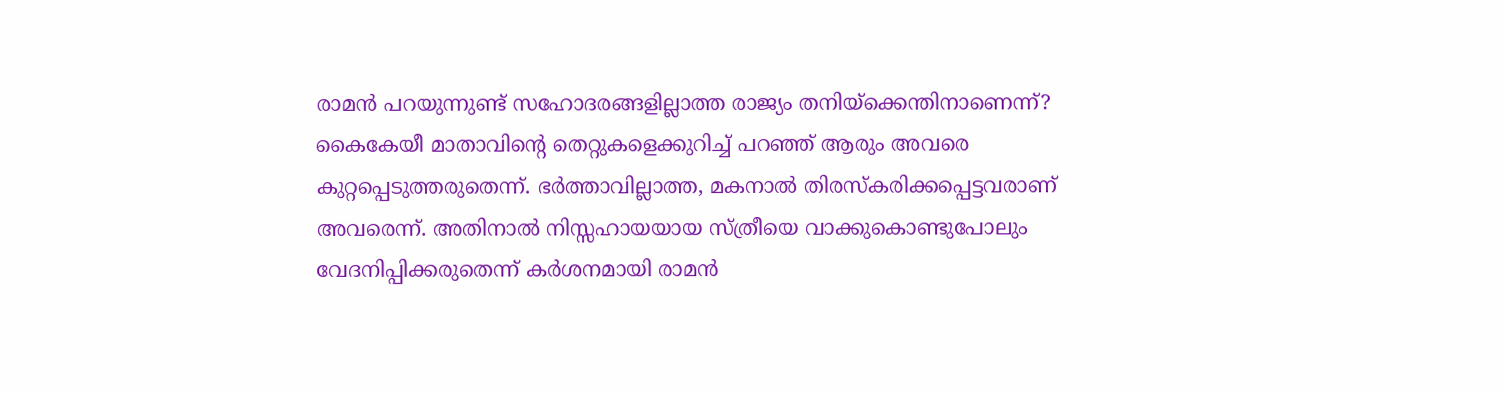രാമന്‍ പറയുന്നുണ്ട് സഹോദരങ്ങളില്ലാത്ത രാജ്യം തനിയ്‌ക്കെന്തിനാണെന്ന്? കൈകേയീ മാതാവിന്റെ തെറ്റുകളെക്കുറിച്ച് പറഞ്ഞ് ആരും അവരെ കുറ്റപ്പെടുത്തരുതെന്ന്. ഭര്‍ത്താവില്ലാത്ത, മകനാല്‍ തിരസ്‌കരിക്കപ്പെട്ടവരാണ് അവരെന്ന്. അതിനാല്‍ നിസ്സഹായയായ സ്ത്രീയെ വാക്കുകൊണ്ടുപോലും വേദനിപ്പിക്കരുതെന്ന് കര്‍ശനമായി രാമന്‍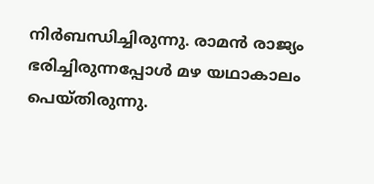നിര്‍ബന്ധിച്ചിരുന്നു. രാമന്‍ രാജ്യം ഭരിച്ചിരുന്നപ്പോള്‍ മഴ യഥാകാലം പെയ്തിരുന്നു.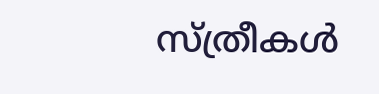സ്ത്രീകള്‍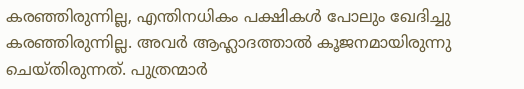കരഞ്ഞിരുന്നില്ല, എന്തിനധികം പക്ഷികള്‍ പോലും ഖേദിച്ചു കരഞ്ഞിരുന്നില്ല. അവര്‍ ആഹ്ലാദത്താല്‍ കൂജനമായിരുന്നു ചെയ്തിരുന്നത്. പുത്രന്മാര്‍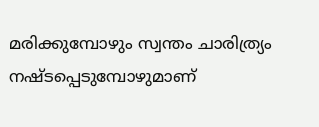മരിക്കുമ്പോഴും സ്വന്തം ചാരിത്ര്യം നഷ്ടപ്പെടുമ്പോഴുമാണ്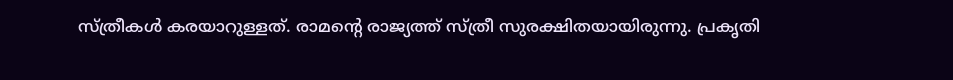സ്ത്രീകള്‍ കരയാറുള്ളത്. രാമന്റെ രാജ്യത്ത് സ്ത്രീ സുരക്ഷിതയായിരുന്നു. പ്രകൃതി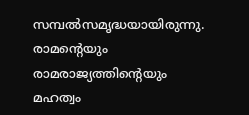സമ്പല്‍സമൃദ്ധയായിരുന്നു.
രാമന്റെയും രാമരാജ്യത്തിന്റെയും മഹത്വം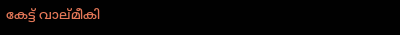കേട്ട് വാല്മീകി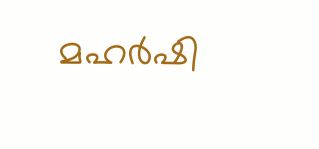മഹര്‍ഷി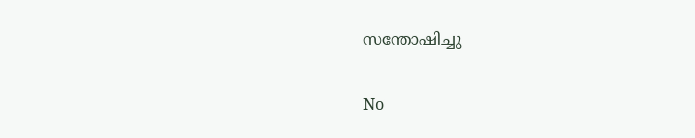സന്തോഷിച്ചു

No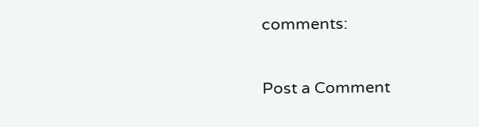comments:

Post a Comment